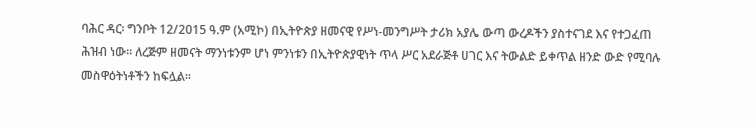ባሕር ዳር፡ ግንቦት 12/2015 ዓ.ም (አሚኮ) በኢትዮጵያ ዘመናዊ የሥነ-መንግሥት ታሪክ አያሌ ውጣ ውረዶችን ያስተናገደ እና የተጋፈጠ ሕዝብ ነው፡፡ ለረጅም ዘመናት ማንነቱንም ሆነ ምንነቱን በኢትዮጵያዊነት ጥላ ሥር አደራጅቶ ሀገር እና ትውልድ ይቀጥል ዘንድ ውድ የሚባሉ መስዋዕትነቶችን ከፍሏል፡፡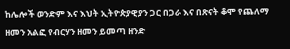ከሌሎች ወንድም እና እህት ኢትዮጵያዊያን ጋር በጋራ እና በጽናት ቆሞ የጨለማ ዘመን አልፎ የብርሃን ዘመን ይመጣ ዘንድ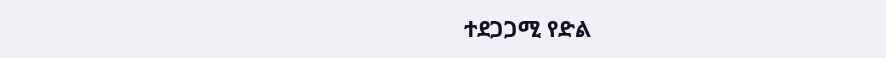ተደጋጋሚ የድል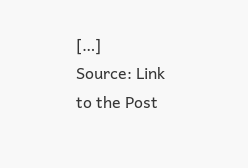[…]
Source: Link to the Post